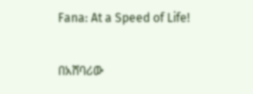Fana: At a Speed of Life!

በአሸባሪው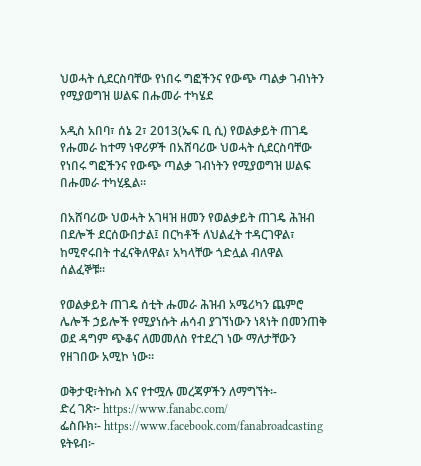ህወሓት ሲደርስባቸው የነበሩ ግፎችንና የውጭ ጣልቃ ገብነትን የሚያወግዝ ሠልፍ በሑመራ ተካሄደ

አዲስ አበባ፣ ሰኔ 2፣ 2013(ኤፍ ቢ ሲ) የወልቃይት ጠገዴ የሑመራ ከተማ ነዋሪዎች በአሸባሪው ህወሓት ሲደርስባቸው የነበሩ ግፎችንና የውጭ ጣልቃ ገብነትን የሚያወግዝ ሠልፍ በሑመራ ተካሂዷል።

በአሸባሪው ህወሓት አገዛዝ ዘመን የወልቃይት ጠገዴ ሕዝብ በደሎች ደርሰውበታል፤ በርካቶች ለህልፈት ተዳርገዋል፣ ከሚኖሩበት ተፈናቅለዋል፣ አካላቸው ጎድሏል ብለዋል ሰልፈኞቹ።

የወልቃይት ጠገዴ ሰቲት ሑመራ ሕዝብ አሜሪካን ጨምሮ ሌሎች ኃይሎች የሚያነሱት ሐሳብ ያገኘነውን ነጻነት በመንጠቅ ወደ ዳግም ጭቆና ለመመለስ የተደረገ ነው ማለታቸውን የዘገበው አሚኮ ነው፡፡

ወቅታዊ፣ትኩስ እና የተሟሉ መረጃዎችን ለማግኘት፡-
ድረ ገጽ፦ https://www.fanabc.com/
ፌስቡክ፡- https://www.facebook.com/fanabroadcasting
ዩትዩብ፦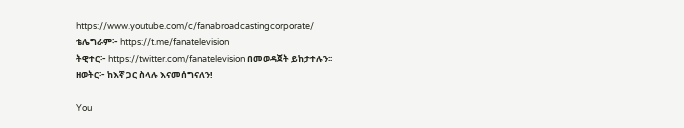https://www.youtube.com/c/fanabroadcastingcorporate/
ቴሌግራም፦ https://t.me/fanatelevision
ትዊተር፦ https://twitter.com/fanatelevision በመወዳጀት ይከታተሉን፡፡
ዘወትር፦ ከእኛ ጋር ስላሉ እናመሰግናለን!

You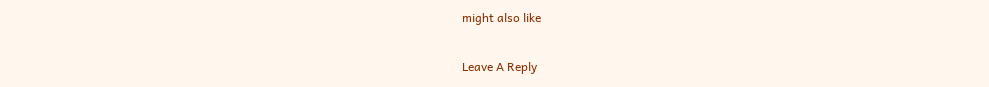might also like

Leave A Reply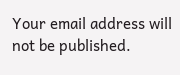Your email address will not be published.